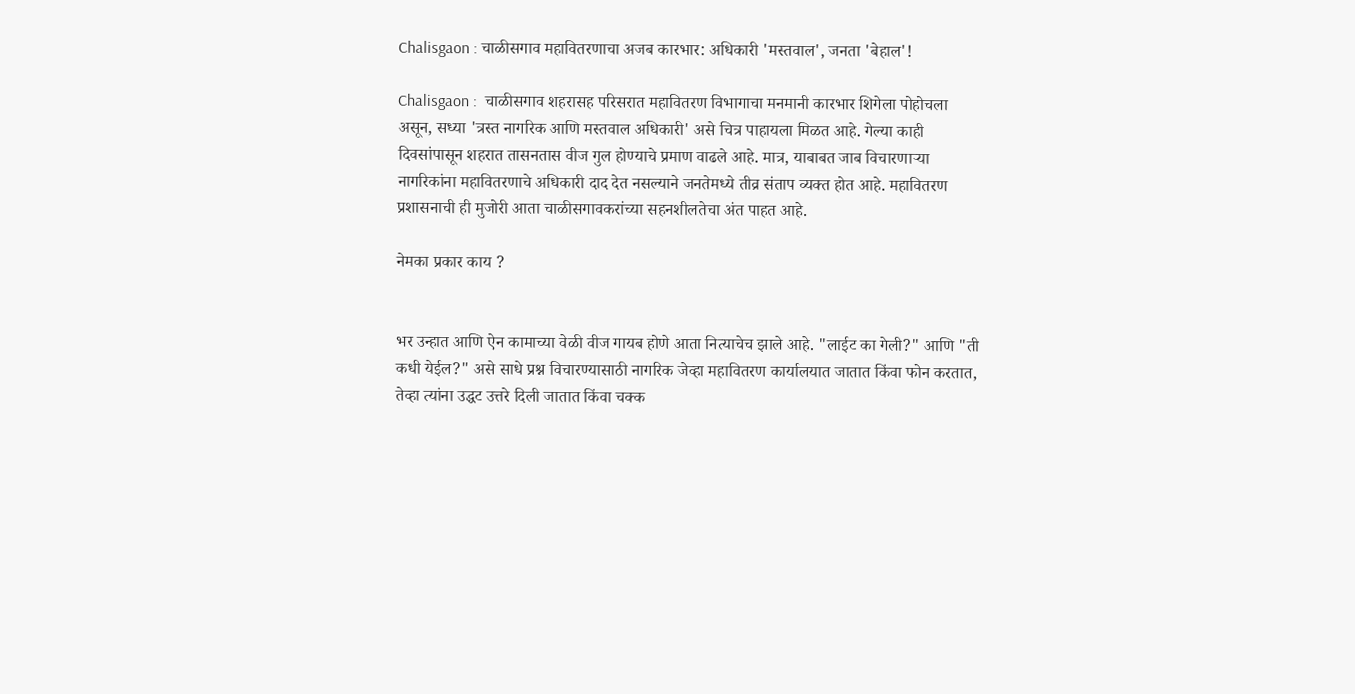Chalisgaon : चाळीसगाव महावितरणाचा अजब कारभार: अधिकारी 'मस्तवाल', जनता 'बेहाल'!

Chalisgaon :  चाळीसगाव शहरासह परिसरात महावितरण विभागाचा मनमानी कारभार शिगेला पोहोचला असून, सध्या 'त्रस्त नागरिक आणि मस्तवाल अधिकारी' असे चित्र पाहायला मिळत आहे. गेल्या काही दिवसांपासून शहरात तासनतास वीज गुल होण्याचे प्रमाण वाढले आहे. मात्र, याबाबत जाब विचारणाऱ्या नागरिकांना महावितरणाचे अधिकारी दाद देत नसल्याने जनतेमध्ये तीव्र संताप व्यक्त होत आहे. महावितरण प्रशासनाची ही मुजोरी आता चाळीसगावकरांच्या सहनशीलतेचा अंत पाहत आहे.

नेमका प्रकार काय ?


भर उन्हात आणि ऐन कामाच्या वेळी वीज गायब होणे आता नित्याचेच झाले आहे. "लाईट का गेली?" आणि "ती कधी येईल?" असे साधे प्रश्न विचारण्यासाठी नागरिक जेव्हा महावितरण कार्यालयात जातात किंवा फोन करतात, तेव्हा त्यांना उद्धट उत्तरे दिली जातात किंवा चक्क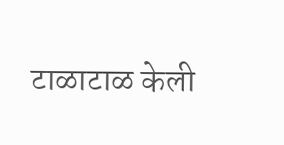टाळाटाळ केली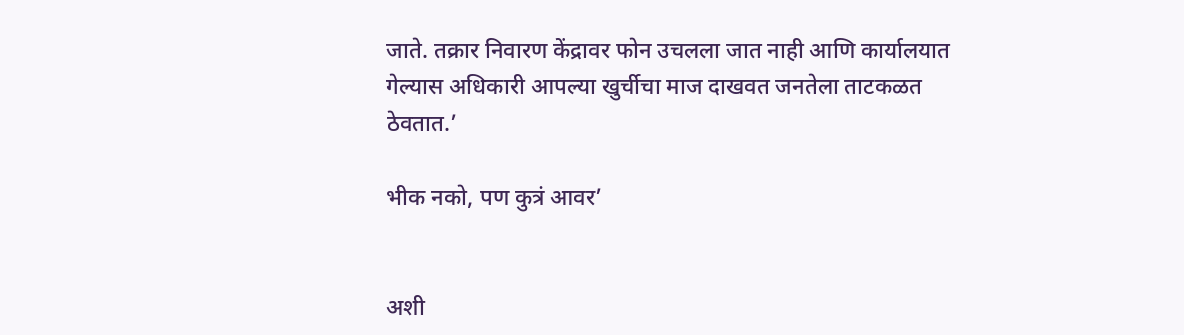जाते. तक्रार निवारण केंद्रावर फोन उचलला जात नाही आणि कार्यालयात गेल्यास अधिकारी आपल्या खुर्चीचा माज दाखवत जनतेला ताटकळत ठेवतात.’

भीक नको, पण कुत्रं आवर’


अशी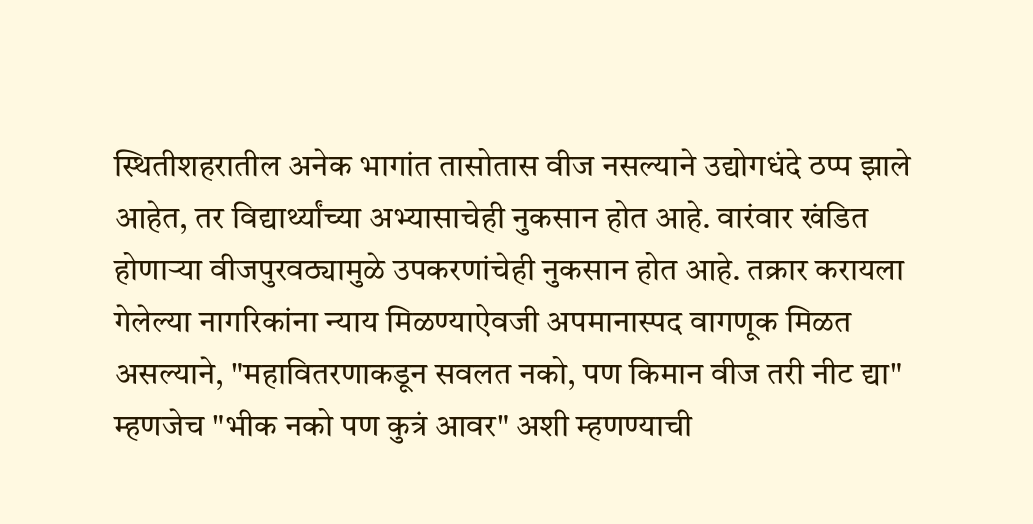स्थितीशहरातील अनेक भागांत तासोतास वीज नसल्याने उद्योगधंदे ठप्प झाले आहेत, तर विद्यार्थ्यांच्या अभ्यासाचेही नुकसान होत आहे. वारंवार खंडित होणाऱ्या वीजपुरवठ्यामुळे उपकरणांचेही नुकसान होत आहे. तक्रार करायला गेलेल्या नागरिकांना न्याय मिळण्याऐवजी अपमानास्पद वागणूक मिळत असल्याने, "महावितरणाकडून सवलत नको, पण किमान वीज तरी नीट द्या" म्हणजेच "भीक नको पण कुत्रं आवर" अशी म्हणण्याची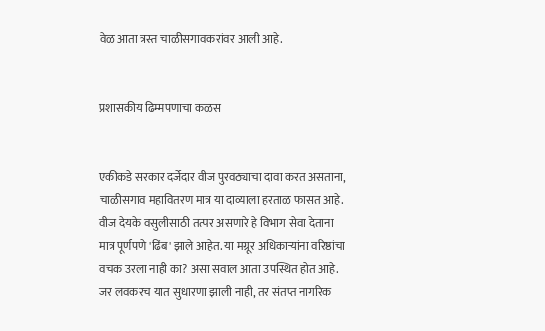वेळ आता त्रस्त चाळीसगावकरांवर आली आहे.


प्रशासकीय ढिम्मपणाचा कळस


एकीकडे सरकार दर्जेदार वीज पुरवठ्याचा दावा करत असताना, चाळीसगाव महावितरण मात्र या दाव्याला हरताळ फासत आहे. वीज देयके वसुलीसाठी तत्पर असणारे हे विभाग सेवा देताना मात्र पूर्णपणे 'ढिंब' झाले आहेत. या मग्रूर अधिकाऱ्यांना वरिष्ठांचा वचक उरला नाही का? असा सवाल आता उपस्थित होत आहे. जर लवकरच यात सुधारणा झाली नाही, तर संतप्त नागरिक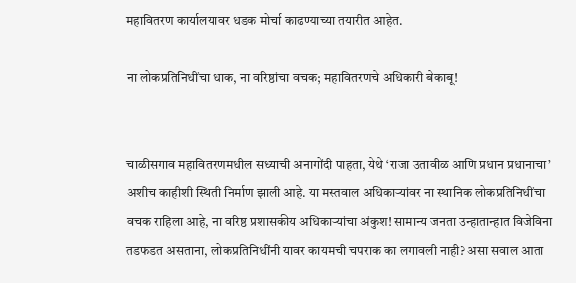महावितरण कार्यालयावर धडक मोर्चा काढण्याच्या तयारीत आहेत.

ना लोकप्रतिनिधींचा धाक, ना वरिष्ठांचा वचक; महावितरणचे अधिकारी बेकाबू!


चाळीसगाव महावितरणमधील सध्याची अनागोंदी पाहता, येथे ‘राजा उतावीळ आणि प्रधान प्रधानाचा’ अशीच काहीशी स्थिती निर्माण झाली आहे. या मस्तवाल अधिकाऱ्यांवर ना स्थानिक लोकप्रतिनिधींचा वचक राहिला आहे, ना वरिष्ठ प्रशासकीय अधिकाऱ्यांचा अंकुश! सामान्य जनता उन्हातान्हात विजेविना तडफडत असताना, लोकप्रतिनिधींनी यावर कायमची चपराक का लगावली नाही? असा सवाल आता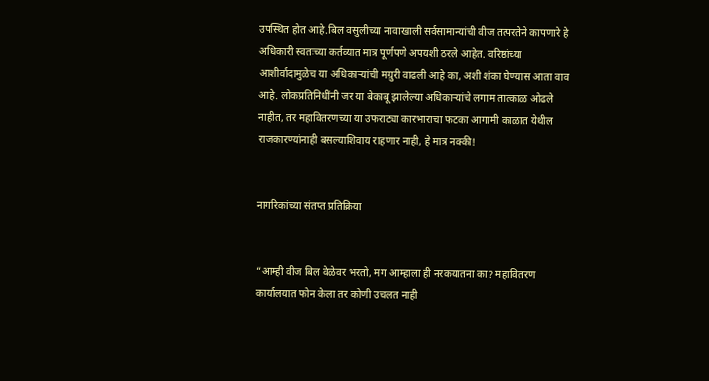उपस्थित होत आहे.बिल वसुलीच्या नावाखाली सर्वसामान्यांची वीज तत्परतेने कापणारे हे अधिकारी स्वतःच्या कर्तव्यात मात्र पूर्णपणे अपयशी ठरले आहेत. वरिष्ठांच्या आशीर्वादामुळेच या अधिकाऱ्यांची मग्रुरी वाढली आहे का, अशी शंका घेण्यास आता वाव आहे. लोकप्रतिनिधींनी जर या बेकाबू झालेल्या अधिकाऱ्यांचे लगाम तात्काळ ओढले नाहीत, तर महावितरणच्या या उफराट्या कारभाराचा फटका आगामी काळात येथील राजकारण्यांनाही बसल्याशिवाय राहणार नाही, हे मात्र नक्की!


नागरिकांच्या संतप्त प्रतिक्रिया


“आम्ही वीज बिल वेळेवर भरतो, मग आम्हाला ही नरकयातना का? महावितरण कार्यालयात फोन केला तर कोणी उचलत नाही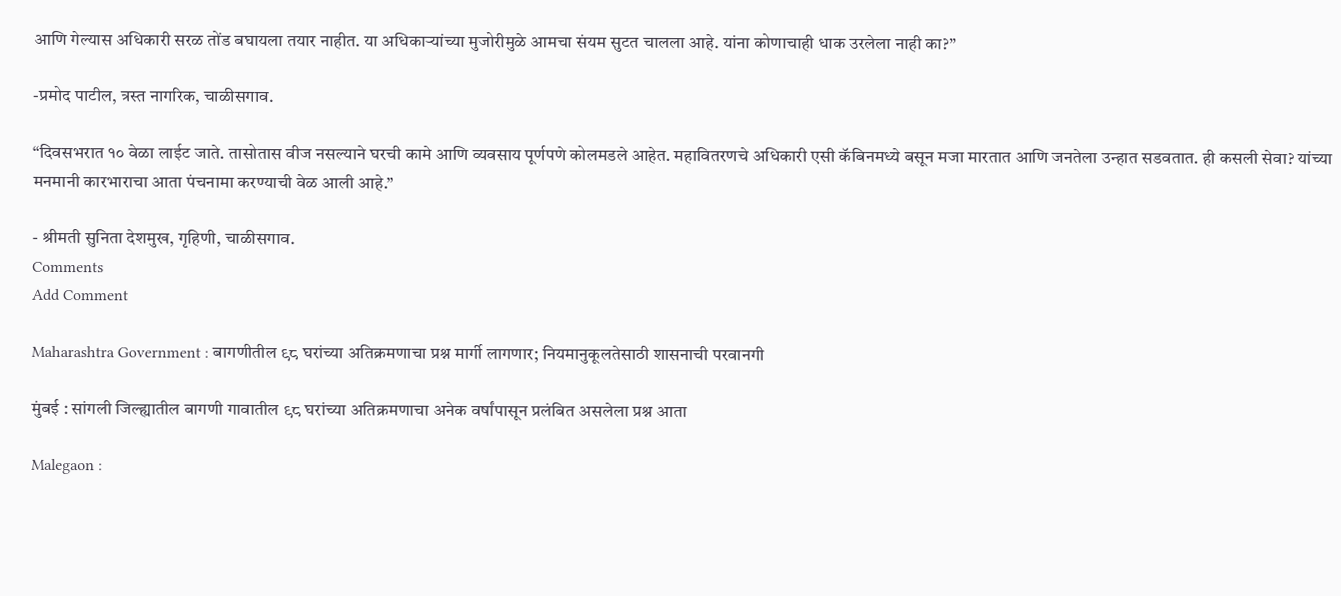आणि गेल्यास अधिकारी सरळ तोंड बघायला तयार नाहीत. या अधिकाऱ्यांच्या मुजोरीमुळे आमचा संयम सुटत चालला आहे. यांना कोणाचाही धाक उरलेला नाही का?”

-प्रमोद पाटील, त्रस्त नागरिक, चाळीसगाव.

“दिवसभरात १० वेळा लाईट जाते. तासोतास वीज नसल्याने घरची कामे आणि व्यवसाय पूर्णपणे कोलमडले आहेत. महावितरणचे अधिकारी एसी कॅबिनमध्ये बसून मजा मारतात आणि जनतेला उन्हात सडवतात. ही कसली सेवा? यांच्या मनमानी कारभाराचा आता पंचनामा करण्याची वेळ आली आहे.”

- श्रीमती सुनिता देशमुख, गृहिणी, चाळीसगाव.
Comments
Add Comment

Maharashtra Government : बागणीतील ९८ घरांच्या अतिक्रमणाचा प्रश्न मार्गी लागणार; नियमानुकूलतेसाठी शासनाची परवानगी

मुंबई : सांगली जिल्ह्यातील बागणी गावातील ९८ घरांच्या अतिक्रमणाचा अनेक वर्षांपासून प्रलंबित असलेला प्रश्न आता

Malegaon :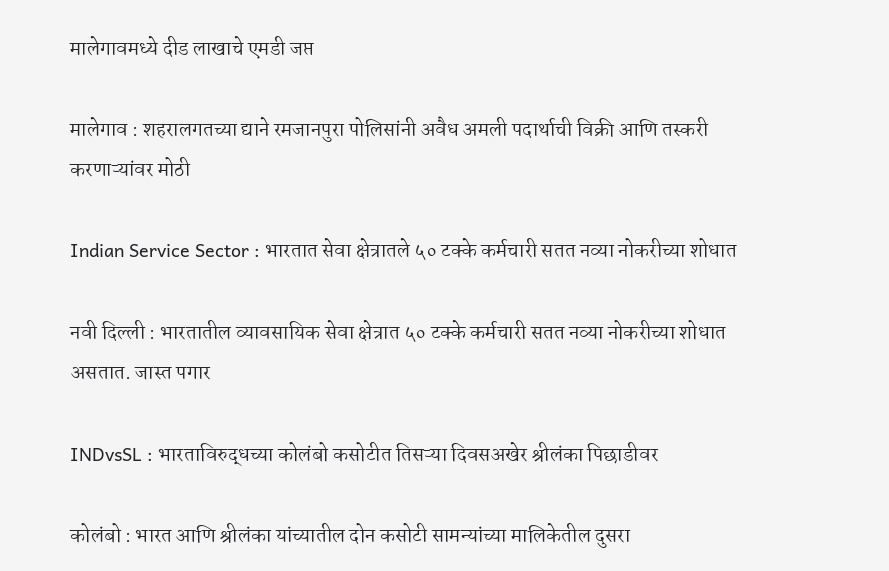मालेगावमध्ये दीड लाखाचे एमडी जप्त

मालेगाव : शहरालगतच्या द्याने रमजानपुरा पोलिसांनी अवैध अमली पदार्थाची विक्री आणि तस्करी करणाऱ्यांवर मोठी

Indian Service Sector : भारतात सेवा क्षेत्रातले ५० टक्के कर्मचारी सतत नव्या नोकरीच्या शोधात

नवी दिल्ली : भारतातील व्यावसायिक सेवा क्षेत्रात ५० टक्के कर्मचारी सतत नव्या नोकरीच्या शोधात असतात. जास्त पगार

INDvsSL : भारताविरुद्धच्या कोलंबो कसोटीत तिसऱ्या दिवसअखेर श्रीलंका पिछाडीवर

कोलंबो : भारत आणि श्रीलंका यांच्यातील दोन कसोटी सामन्यांच्या मालिकेतील दुसरा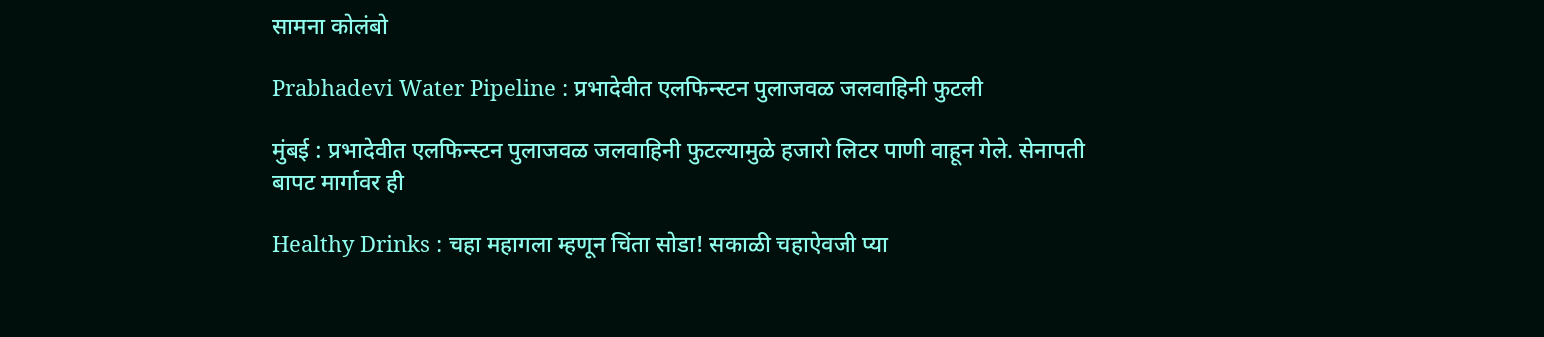सामना कोलंबो

Prabhadevi Water Pipeline : प्रभादेवीत एलफिन्स्टन पुलाजवळ जलवाहिनी फुटली

मुंबई : प्रभादेवीत एलफिन्स्टन पुलाजवळ जलवाहिनी फुटल्यामुळे हजारो लिटर पाणी वाहून गेले. सेनापती बापट मार्गावर ही

Healthy Drinks : चहा महागला म्हणून चिंता सोडा! सकाळी चहाऐवजी प्या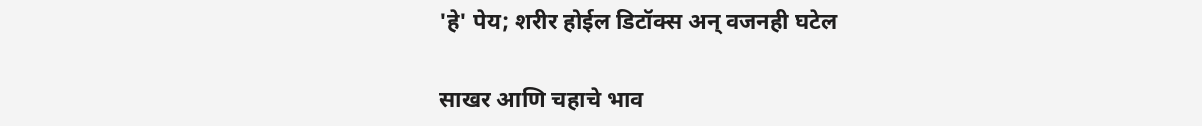'हे' पेय; शरीर होईल डिटॉक्स अन् वजनही घटेल

साखर आणि चहाचे भाव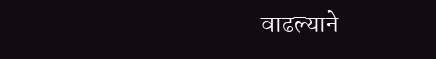वाढल्याने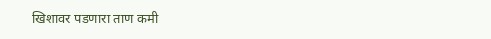खिशावर पडणारा ताण कमी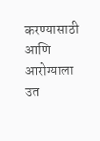करण्यासाठी आणि आरोग्याला उत